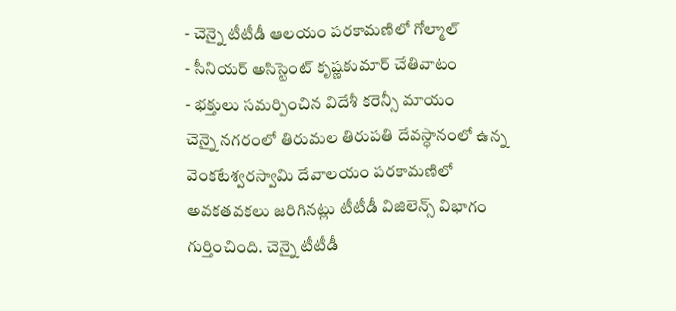- చెన్నై టీటీడీ ఆలయం పరకామణిలో గోల్మాల్
- సీనియర్ అసిస్టెంట్ కృష్ణకుమార్ చేతివాటం
- భక్తులు సమర్పించిన విదేశీ కరెన్సీ మాయం
చెన్నై నగరంలో తిరుమల తిరుపతి దేవస్ధానంలో ఉన్న వెంకటేశ్వరస్వామి దేవాలయం పరకామణిలో అవకతవకలు జరిగినట్లు టీటీడీ విజిలెన్స్ విభాగం గుర్తించింది. చెన్నై టీటీడీ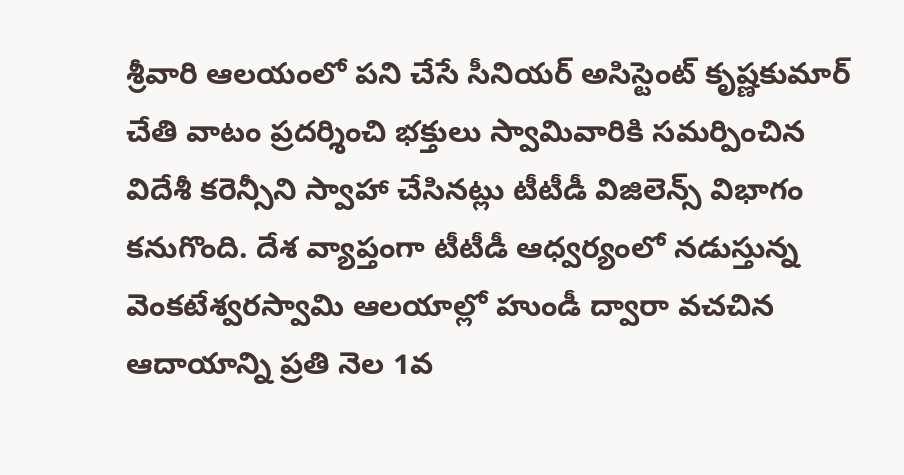శ్రీవారి ఆలయంలో పని చేసే సీనియర్ అసిస్టెంట్ కృష్ణకుమార్ చేతి వాటం ప్రదర్శించి భక్తులు స్వామివారికి సమర్పించిన విదేశీ కరెన్సీని స్వాహా చేసినట్లు టీటీడీ విజిలెన్స్ విభాగం కనుగొంది. దేశ వ్యాప్తంగా టీటీడీ ఆధ్వర్యంలో నడుస్తున్న వెంకటేశ్వరస్వామి ఆలయాల్లో హుండీ ద్వారా వచచిన ఆదాయాన్ని ప్రతి నెల 1వ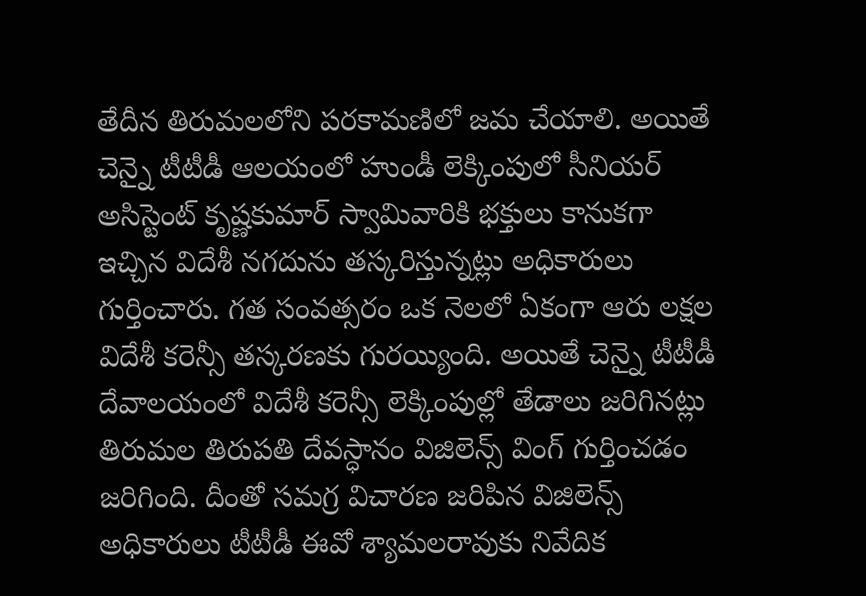తేదీన తిరుమలలోని పరకామణిలో జమ చేయాలి. అయితే చెన్నై టీటీడీ ఆలయంలో హుండీ లెక్కింపులో సీనియర్ అసిస్టెంట్ కృష్ణకుమార్ స్వామివారికి భక్తులు కానుకగా ఇచ్చిన విదేశీ నగదును తస్కరిస్తున్నట్లు అధికారులు గుర్తించారు. గత సంవత్సరం ఒక నెలలో ఏకంగా ఆరు లక్షల విదేశీ కరెన్సీ తస్కరణకు గురయ్యింది. అయితే చెన్నై టీటీడీ దేవాలయంలో విదేశీ కరెన్సీ లెక్కింపుల్లో తేడాలు జరిగినట్లు తిరుమల తిరుపతి దేవస్ధానం విజిలెన్స్ వింగ్ గుర్తించడం జరిగింది. దీంతో సమగ్ర విచారణ జరిపిన విజిలెన్స్ అధికారులు టీటీడీ ఈవో శ్యామలరావుకు నివేదిక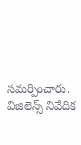సమర్పించారు. విజిలెన్స్ నివేదిక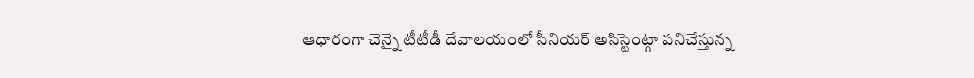ఆధారంగా చెన్నై టీటీడీ దేవాలయంలో సీనియర్ అసిస్టెంట్గా పనిచేస్తున్న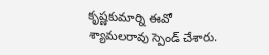కృష్ణకుమార్ని ఈవో శ్యామలరావు స్పెండ్ చేశారు.